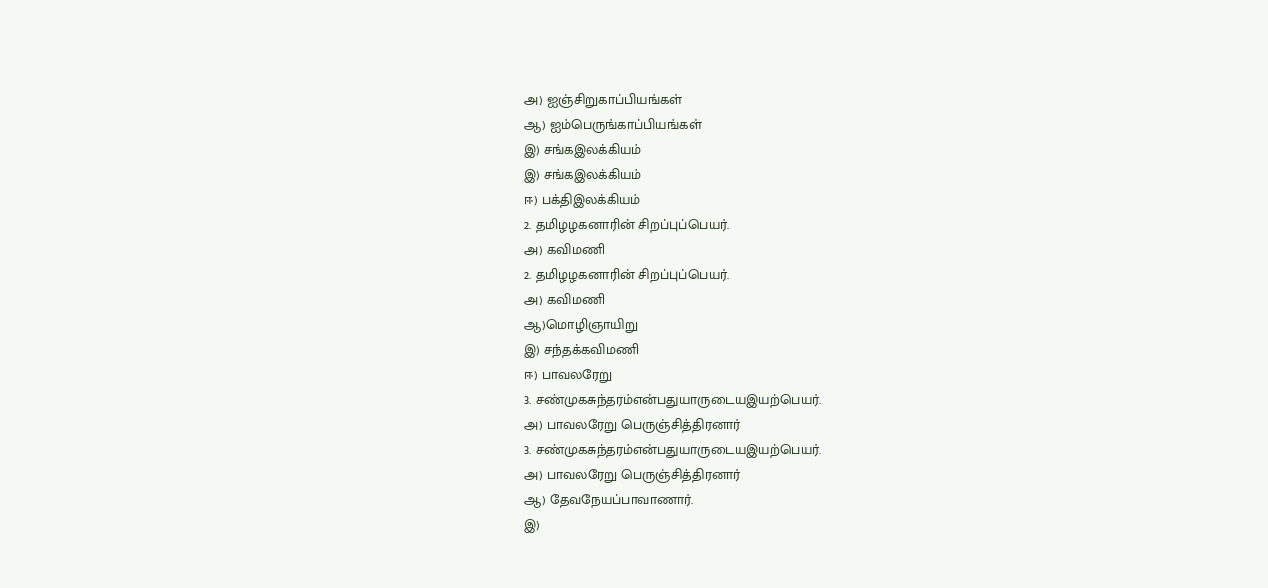அ) ஐஞ்சிறுகாப்பியங்கள்
ஆ) ஐம்பெருங்காப்பியங்கள்
இ) சங்கஇலக்கியம்
இ) சங்கஇலக்கியம்
ஈ) பக்திஇலக்கியம்
2. தமிழழகனாரின் சிறப்புப்பெயர்.
அ) கவிமணி
2. தமிழழகனாரின் சிறப்புப்பெயர்.
அ) கவிமணி
ஆ)மொழிஞாயிறு
இ) சந்தக்கவிமணி
ஈ) பாவலரேறு
3. சண்முகசுந்தரம்என்பதுயாருடையஇயற்பெயர்.
அ) பாவலரேறு பெருஞ்சித்திரனார்
3. சண்முகசுந்தரம்என்பதுயாருடையஇயற்பெயர்.
அ) பாவலரேறு பெருஞ்சித்திரனார்
ஆ) தேவநேயப்பாவாணார்.
இ)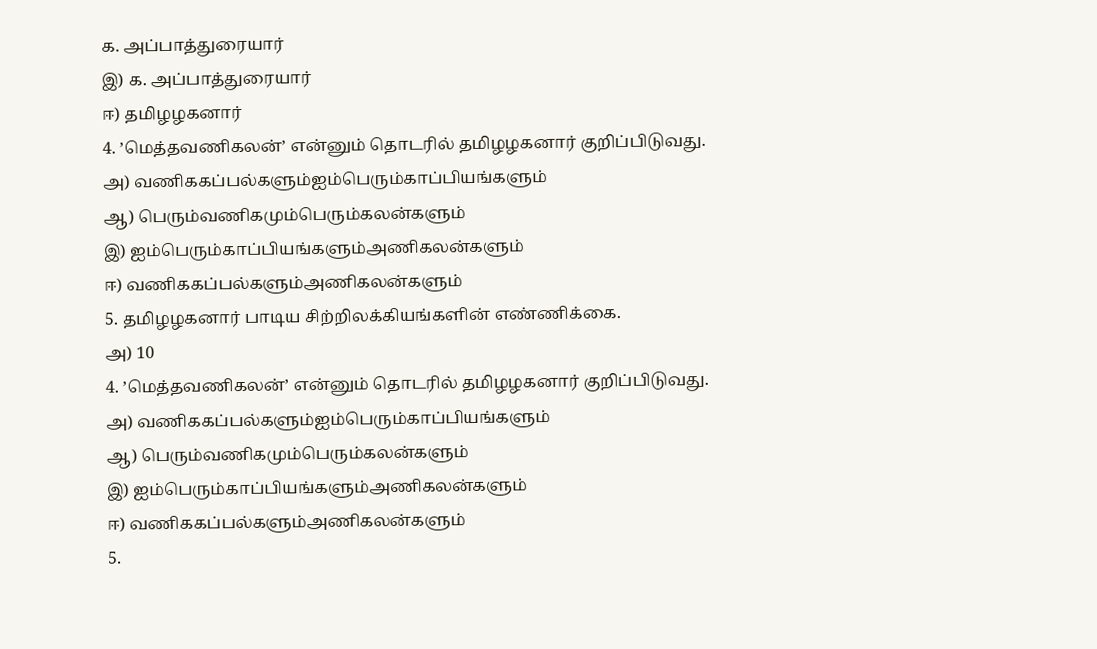க. அப்பாத்துரையார்
இ) க. அப்பாத்துரையார்
ஈ) தமிழழகனார்
4. ’மெத்தவணிகலன்’ என்னும் தொடரில் தமிழழகனார் குறிப்பிடுவது.
அ) வணிககப்பல்களும்ஐம்பெரும்காப்பியங்களும்
ஆ) பெரும்வணிகமும்பெரும்கலன்களும்
இ) ஐம்பெரும்காப்பியங்களும்அணிகலன்களும்
ஈ) வணிககப்பல்களும்அணிகலன்களும்
5. தமிழழகனார் பாடிய சிற்றிலக்கியங்களின் எண்ணிக்கை.
அ) 10
4. ’மெத்தவணிகலன்’ என்னும் தொடரில் தமிழழகனார் குறிப்பிடுவது.
அ) வணிககப்பல்களும்ஐம்பெரும்காப்பியங்களும்
ஆ) பெரும்வணிகமும்பெரும்கலன்களும்
இ) ஐம்பெரும்காப்பியங்களும்அணிகலன்களும்
ஈ) வணிககப்பல்களும்அணிகலன்களும்
5.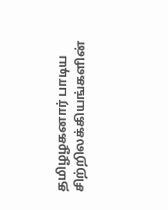தமிழழகனார் பாடிய சிற்றிலக்கியங்களின்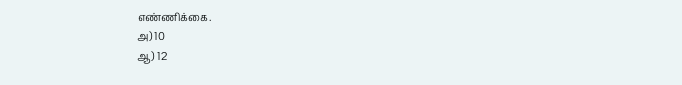எண்ணிக்கை.
அ) 10
ஆ) 12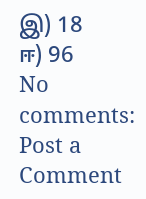இ) 18
ஈ) 96
No comments:
Post a Comment